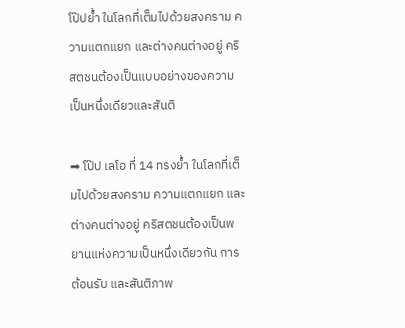โป๊ปย้ำ ในโลกที่เต็มไปด้วยสงคราม ความแตกแยก และต่างคนต่างอยู่ คริสตชนต้องเป็นแบบอย่างของความเป็นหนึ่งเดียวและสันติ

➡ โป๊ป เลโอ ที่ 14 ทรงย้ำ ในโลกที่เต็มไปด้วยสงคราม ความแตกแยก และต่างคนต่างอยู่ คริสตชนต้องเป็นพยานแห่งความเป็นหนึ่งเดียวกัน การต้อนรับ และสันติภาพ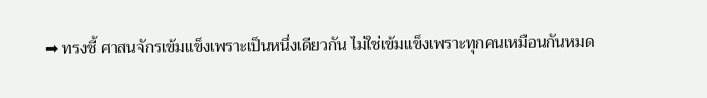➡ ทรงชี้ ศาสนจักรเข้มแข็งเพราะเป็นหนึ่งเดียวกัน ไม่ใช่เข้มแข็งเพราะทุกคนเหมือนกันหมด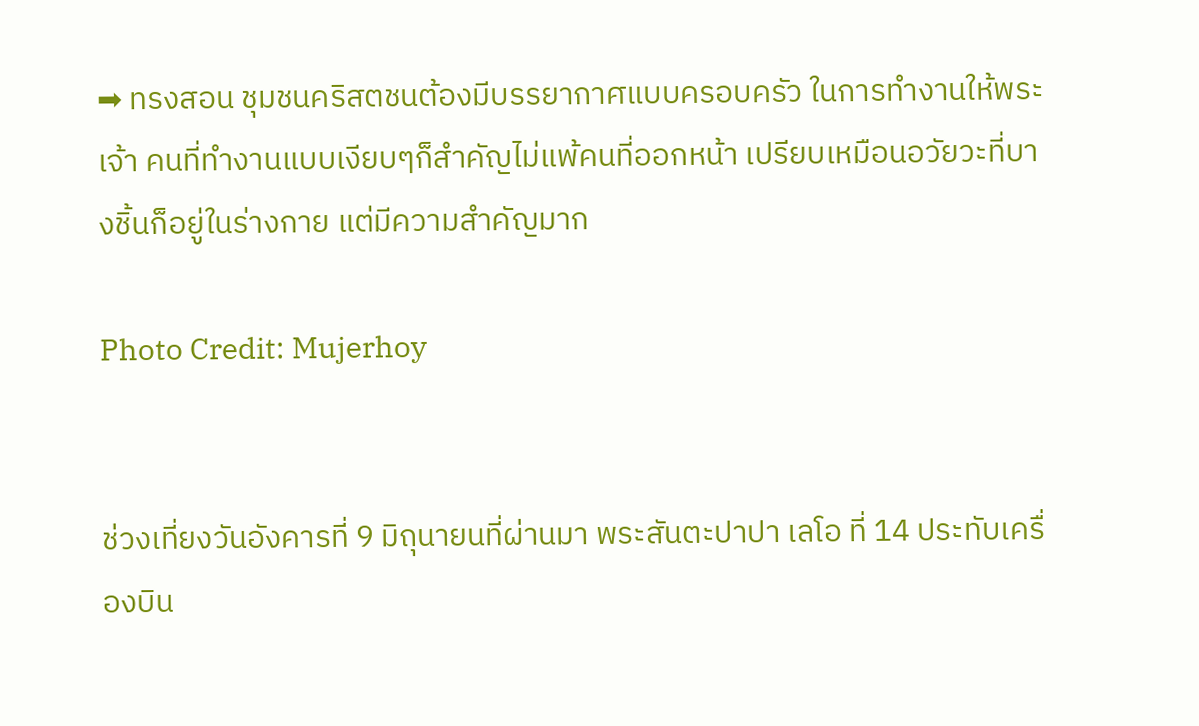➡ ทรงสอน ชุมชนคริสตชนต้องมีบรรยากาศแบบครอบครัว ในการทำงานให้พระเจ้า คนที่ทำงานแบบเงียบๆก็สำคัญไม่แพ้คนที่ออกหน้า เปรียบเหมือนอวัยวะที่บางชิ้นก็อยู่ในร่างกาย แต่มีความสำคัญมาก

Photo Credit: Mujerhoy


ช่วงเที่ยงวันอังคารที่ 9 มิถุนายนที่ผ่านมา พระสันตะปาปา เลโอ ที่ 14 ประทับเครื่องบิน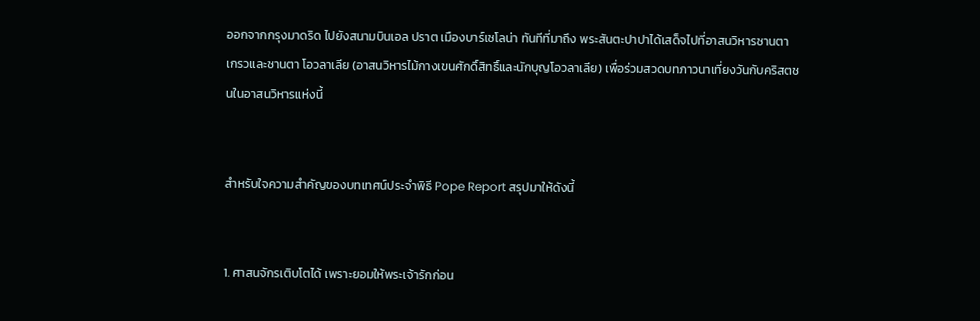ออกจากกรุงมาดริด ไปยังสนามบินเอล ปราต เมืองบาร์เซโลน่า ทันทีที่มาถึง พระสันตะปาปาได้เสด็จไปที่อาสนวิหารซานตา เกรวและซานตา โอวลาเลีย (อาสนวิหารไม้กางเขนศักดิ์สิทธิ์และนักบุญโอวลาเลีย) เพื่อร่วมสวดบทภาวนาเที่ยงวันกับคริสตชนในอาสนวิหารแห่งนี้


สำหรับใจความสำคัญของบทเทศน์ประจำพิธี Pope Report สรุปมาให้ดังนี้


1. ศาสนจักรเติบโตได้ เพราะยอมให้พระเจ้ารักก่อน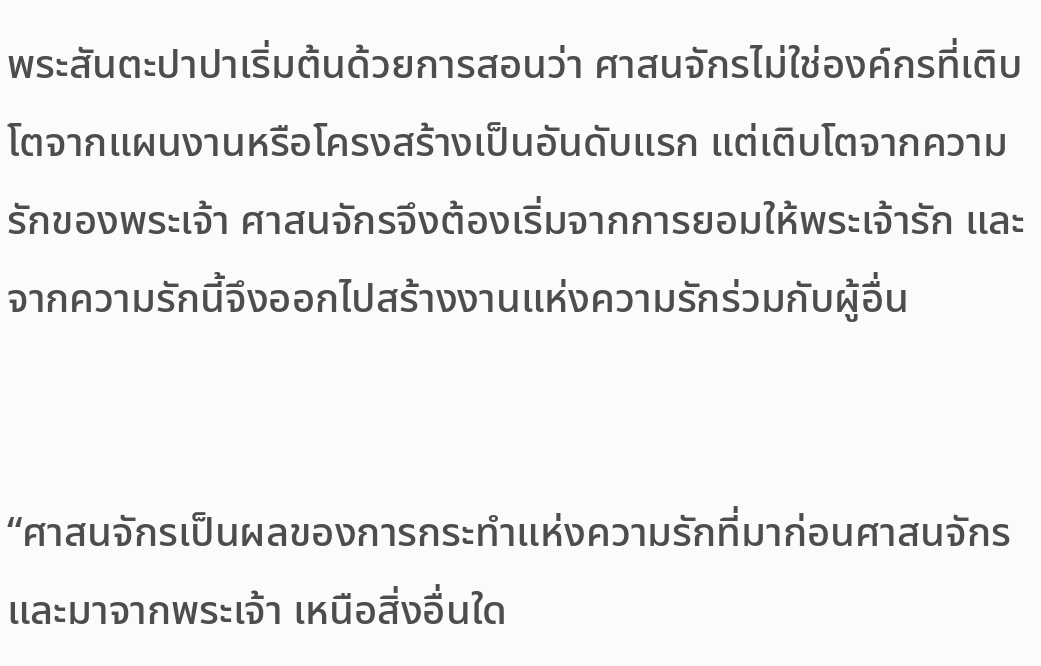พระสันตะปาปาเริ่มต้นด้วยการสอนว่า ศาสนจักรไม่ใช่องค์กรที่เติบโตจากแผนงานหรือโครงสร้างเป็นอันดับแรก แต่เติบโตจากความรักของพระเจ้า ศาสนจักรจึงต้องเริ่มจากการยอมให้พระเจ้ารัก และจากความรักนี้จึงออกไปสร้างงานแห่งความรักร่วมกับผู้อื่น


“ศาสนจักรเป็นผลของการกระทำแห่งความรักที่มาก่อนศาสนจักร และมาจากพระเจ้า เหนือสิ่งอื่นใด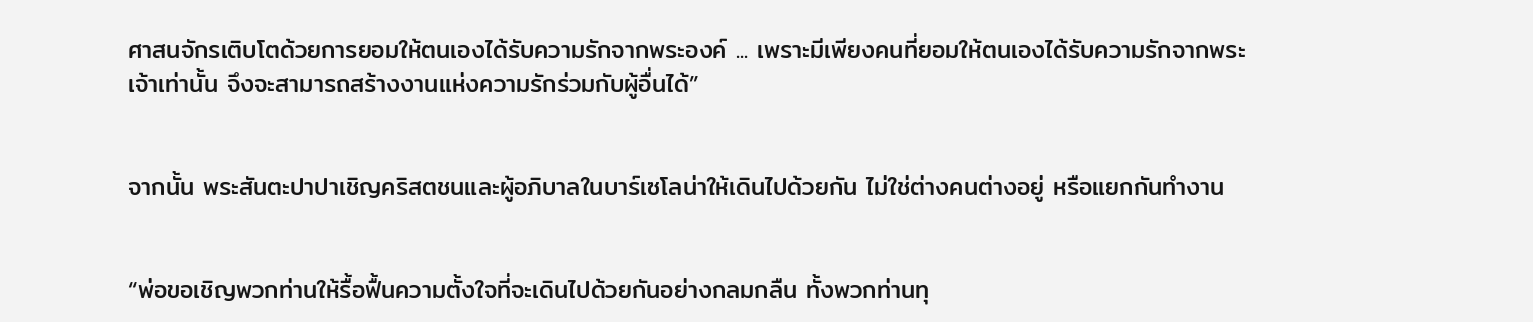ศาสนจักรเติบโตด้วยการยอมให้ตนเองได้รับความรักจากพระองค์ ... เพราะมีเพียงคนที่ยอมให้ตนเองได้รับความรักจากพระเจ้าเท่านั้น จึงจะสามารถสร้างงานแห่งความรักร่วมกับผู้อื่นได้”


จากนั้น พระสันตะปาปาเชิญคริสตชนและผู้อภิบาลในบาร์เซโลน่าให้เดินไปด้วยกัน ไม่ใช่ต่างคนต่างอยู่ หรือแยกกันทำงาน


“พ่อขอเชิญพวกท่านให้รื้อฟื้นความตั้งใจที่จะเดินไปด้วยกันอย่างกลมกลืน ทั้งพวกท่านทุ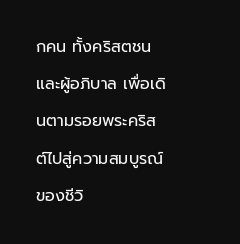กคน ทั้งคริสตชนและผู้อภิบาล เพื่อเดินตามรอยพระคริสต์ไปสู่ความสมบูรณ์ของชีวิ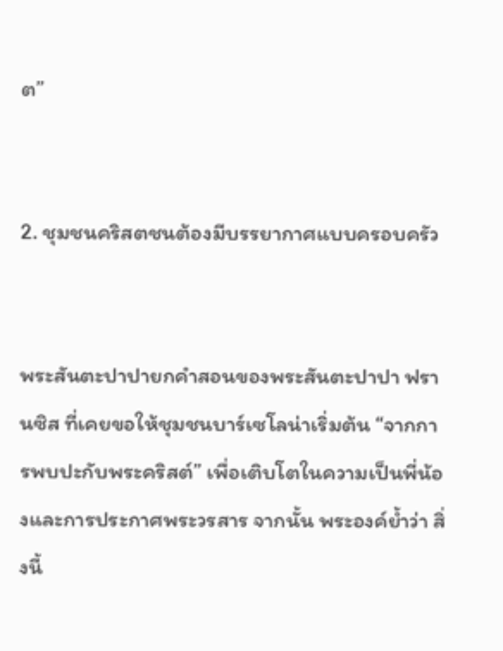ต”


2. ชุมชนคริสตชนต้องมีบรรยากาศแบบครอบครัว


พระสันตะปาปายกคำสอนของพระสันตะปาปา ฟรานซิส ที่เคยขอให้ชุมชนบาร์เซโลน่าเริ่มต้น “จากการพบปะกับพระคริสต์” เพื่อเติบโตในความเป็นพี่น้องและการประกาศพระวรสาร จากนั้น พระองค์ย้ำว่า สิ่งนี้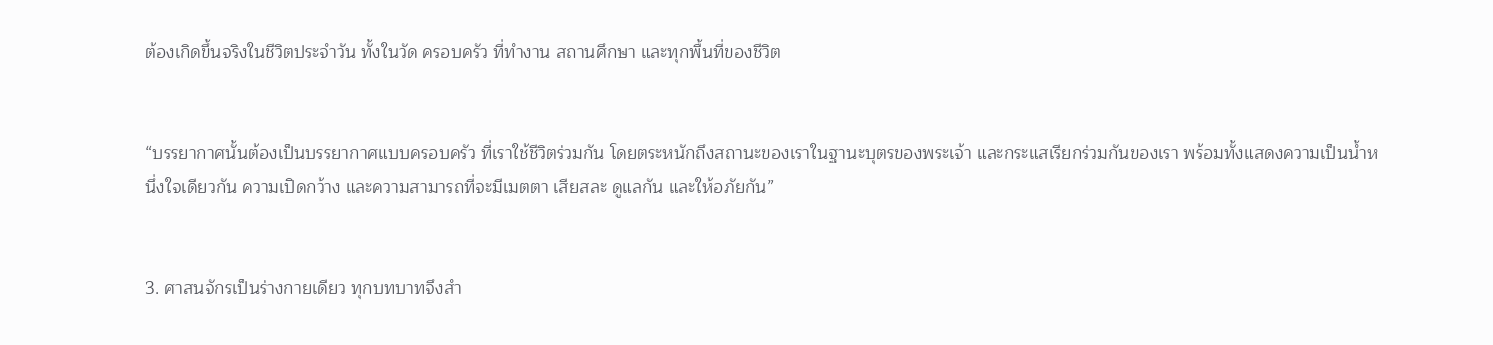ต้องเกิดขึ้นจริงในชีวิตประจำวัน ทั้งในวัด ครอบครัว ที่ทำงาน สถานศึกษา และทุกพื้นที่ของชีวิต


“บรรยากาศนั้นต้องเป็นบรรยากาศแบบครอบครัว ที่เราใช้ชีวิตร่วมกัน โดยตระหนักถึงสถานะของเราในฐานะบุตรของพระเจ้า และกระแสเรียกร่วมกันของเรา พร้อมทั้งแสดงความเป็นน้ำหนึ่งใจเดียวกัน ความเปิดกว้าง และความสามารถที่จะมีเมตตา เสียสละ ดูแลกัน และให้อภัยกัน”


3. ศาสนจักรเป็นร่างกายเดียว ทุกบทบาทจึงสำ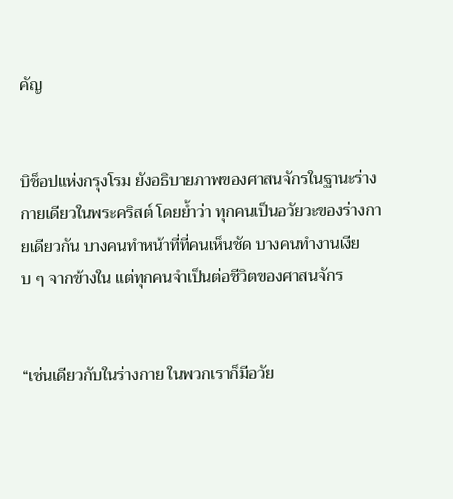คัญ


บิช็อปแห่งกรุงโรม ยังอธิบายภาพของศาสนจักรในฐานะร่างกายเดียวในพระคริสต์ โดยย้ำว่า ทุกคนเป็นอวัยวะของร่างกายเดียวกัน บางคนทำหน้าที่ที่คนเห็นชัด บางคนทำงานเงียบ ๆ จากข้างใน แต่ทุกคนจำเป็นต่อชีวิตของศาสนจักร


“เช่นเดียวกับในร่างกาย ในพวกเราก็มีอวัย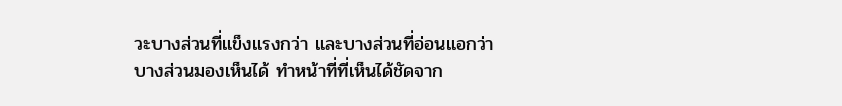วะบางส่วนที่แข็งแรงกว่า และบางส่วนที่อ่อนแอกว่า บางส่วนมองเห็นได้ ทำหน้าที่ที่เห็นได้ชัดจาก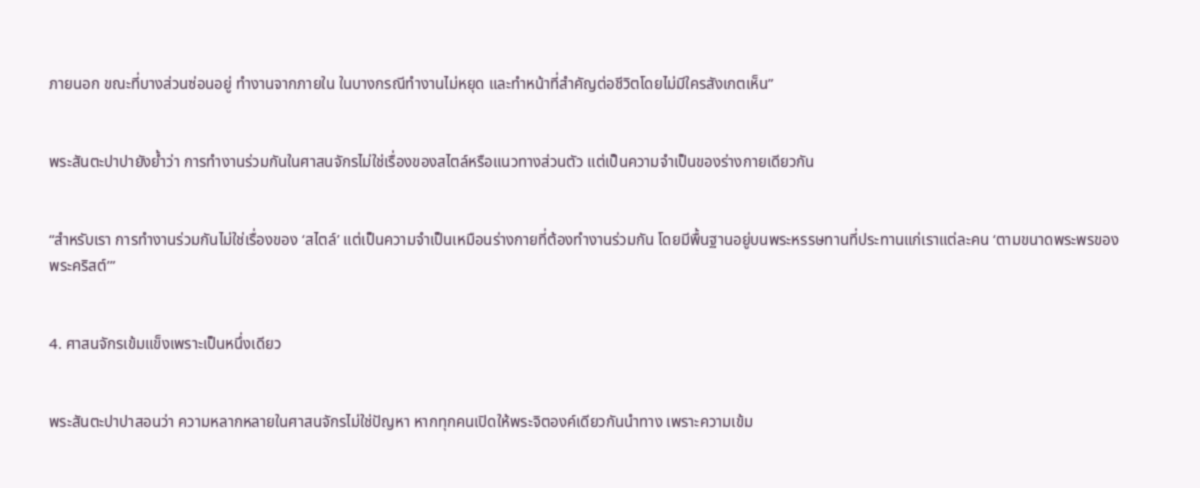ภายนอก ขณะที่บางส่วนซ่อนอยู่ ทำงานจากภายใน ในบางกรณีทำงานไม่หยุด และทำหน้าที่สำคัญต่อชีวิตโดยไม่มีใครสังเกตเห็น”


พระสันตะปาปายังย้ำว่า การทำงานร่วมกันในศาสนจักรไม่ใช่เรื่องของสไตล์หรือแนวทางส่วนตัว แต่เป็นความจำเป็นของร่างกายเดียวกัน


“สำหรับเรา การทำงานร่วมกันไม่ใช่เรื่องของ ‘สไตล์’ แต่เป็นความจำเป็นเหมือนร่างกายที่ต้องทำงานร่วมกัน โดยมีพื้นฐานอยู่บนพระหรรษทานที่ประทานแก่เราแต่ละคน ‘ตามขนาดพระพรของพระคริสต์’”


4. ศาสนจักรเข้มแข็งเพราะเป็นหนึ่งเดียว


พระสันตะปาปาสอนว่า ความหลากหลายในศาสนจักรไม่ใช่ปัญหา หากทุกคนเปิดให้พระจิตองค์เดียวกันนำทาง เพราะความเข้ม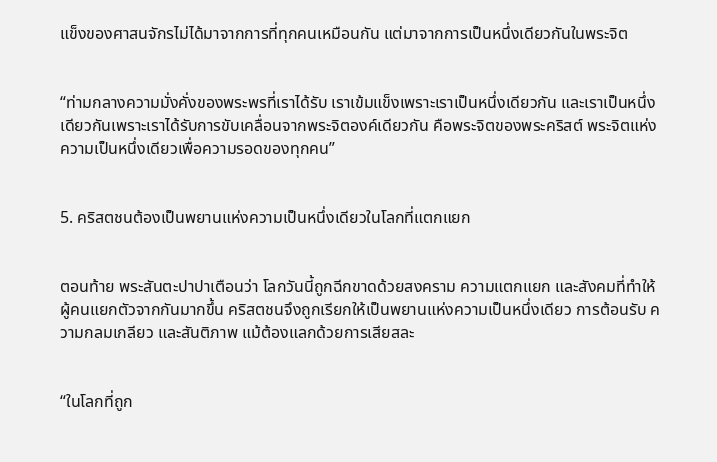แข็งของศาสนจักรไม่ได้มาจากการที่ทุกคนเหมือนกัน แต่มาจากการเป็นหนึ่งเดียวกันในพระจิต


“ท่ามกลางความมั่งคั่งของพระพรที่เราได้รับ เราเข้มแข็งเพราะเราเป็นหนึ่งเดียวกัน และเราเป็นหนึ่งเดียวกันเพราะเราได้รับการขับเคลื่อนจากพระจิตองค์เดียวกัน คือพระจิตของพระคริสต์ พระจิตแห่งความเป็นหนึ่งเดียวเพื่อความรอดของทุกคน”


5. คริสตชนต้องเป็นพยานแห่งความเป็นหนึ่งเดียวในโลกที่แตกแยก


ตอนท้าย พระสันตะปาปาเตือนว่า โลกวันนี้ถูกฉีกขาดด้วยสงคราม ความแตกแยก และสังคมที่ทำให้ผู้คนแยกตัวจากกันมากขึ้น คริสตชนจึงถูกเรียกให้เป็นพยานแห่งความเป็นหนึ่งเดียว การต้อนรับ ความกลมเกลียว และสันติภาพ แม้ต้องแลกด้วยการเสียสละ


“ในโลกที่ถูก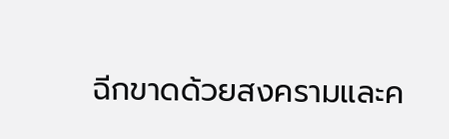ฉีกขาดด้วยสงครามและค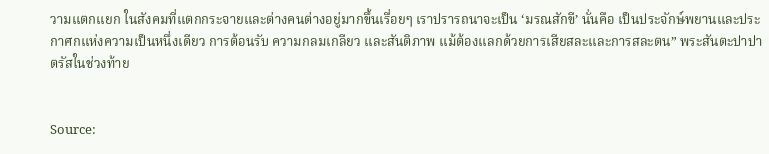วามแตกแยก ในสังคมที่แตกกระจายและต่างคนต่างอยู่มากขึ้นเรื่อยๆ เราปรารถนาจะเป็น ‘มรณสักขี’ นั่นคือ เป็นประจักษ์พยานและประกาศกแห่งความเป็นหนึ่งเดียว การต้อนรับ ความกลมเกลียว และสันติภาพ แม้ต้องแลกด้วยการเสียสละและการสละตน” พระสันตะปาปาตรัสในช่วงท้าย


Source: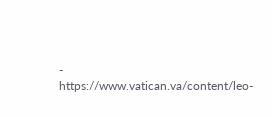- https://www.vatican.va/content/leo-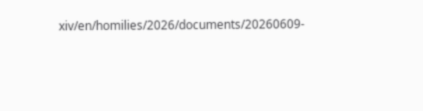xiv/en/homilies/2026/documents/20260609-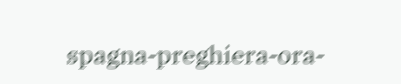spagna-preghiera-ora-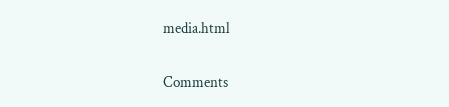media.html


Comments